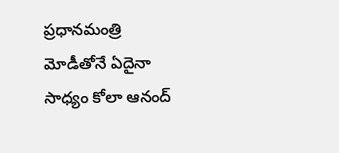ప్రధానమంత్రి మోడీతోనే ఏదైనా సాధ్యం కోలా ఆనంద్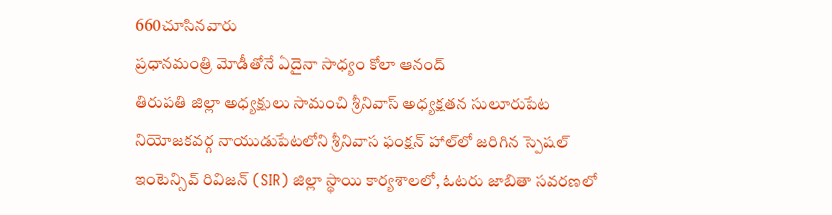660చూసినవారు
ప్రధానమంత్రి మోడీతోనే ఏదైనా సాధ్యం కోలా ఆనంద్
తిరుపతి జిల్లా అధ్యక్షులు సామంచి శ్రీనివాస్ అధ్యక్షతన సులూరుపేట నియోజకవర్గ నాయుడుపేటలోని శ్రీనివాస ఫంక్షన్ హాల్‌లో జరిగిన స్పెషల్ ఇంటెన్సివ్ రివిజన్ (SIR) జిల్లా స్థాయి కార్యశాలలో, ఓటరు జాబితా సవరణలో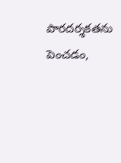పారదర్శకతను పెంచడం,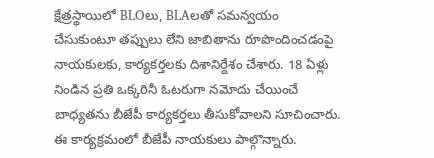క్షేత్రస్థాయిలో BLOలు, BLAలతో సమన్వయం చేసుకుంటూ తప్పులు లేని జాబితాను రూపొందించడంపై నాయకులకు, కార్యకర్తలకు దిశానిర్దేశం చేశారు. 18 ఏళ్లు నిండిన ప్రతి ఒక్కరినీ ఓటరుగా నమోదు చేయించే బాధ్యతను బీజేపీ కార్యకర్తలు తీసుకోవాలని సూచించారు. ఈ కార్యక్రమంలో బీజేపీ నాయకులు పాల్గొన్నారు.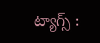ట్యాగ్స్ :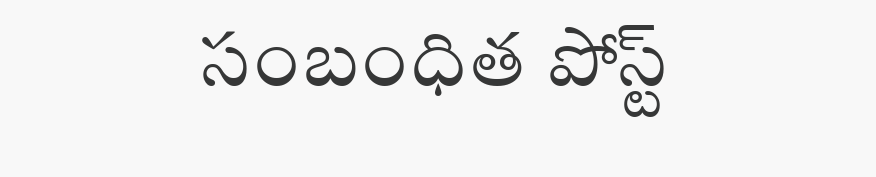సంబంధిత పోస్ట్